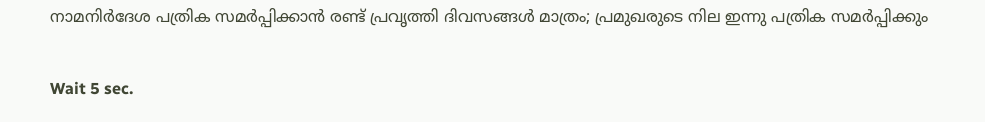നാമനിര്‍ദേശ പത്രിക സമര്‍പ്പിക്കാന്‍ രണ്ട് പ്രവൃത്തി ദിവസങ്ങള്‍ മാത്രം; പ്രമുഖരുടെ നില ഇന്നു പത്രിക സമര്‍പ്പിക്കും

Wait 5 sec.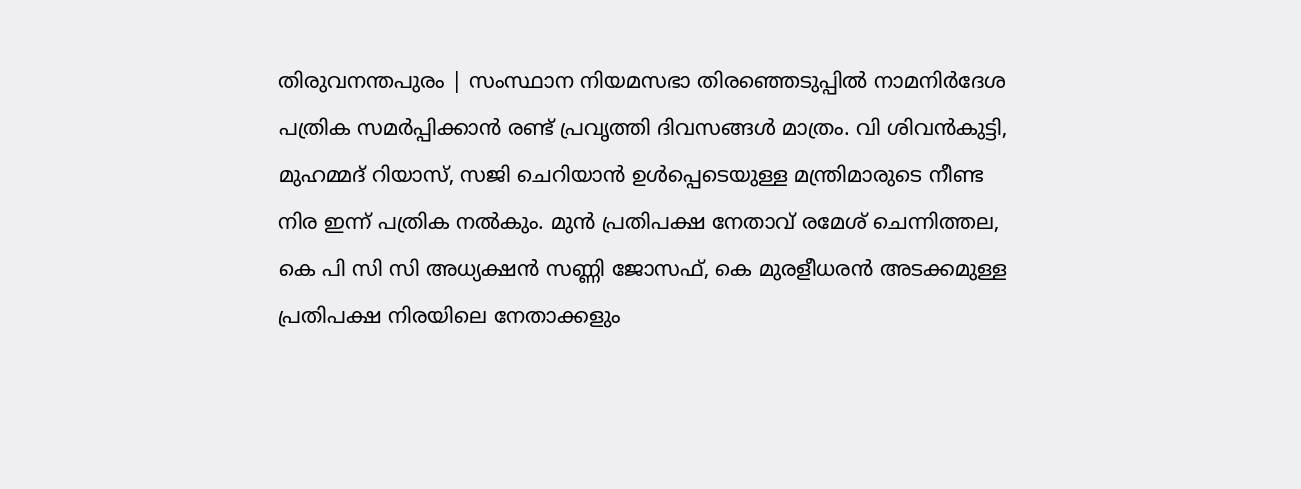തിരുവനന്തപുരം | സംസ്ഥാന നിയമസഭാ തിരഞ്ഞെടുപ്പില്‍ നാമനിര്‍ദേശ പത്രിക സമര്‍പ്പിക്കാന്‍ രണ്ട് പ്രവൃത്തി ദിവസങ്ങള്‍ മാത്രം. വി ശിവന്‍കുട്ടി, മുഹമ്മദ് റിയാസ്, സജി ചെറിയാന്‍ ഉള്‍പ്പെടെയുള്ള മന്ത്രിമാരുടെ നീണ്ട നിര ഇന്ന് പത്രിക നല്‍കും. മുന്‍ പ്രതിപക്ഷ നേതാവ് രമേശ് ചെന്നിത്തല, കെ പി സി സി അധ്യക്ഷന്‍ സണ്ണി ജോസഫ്, കെ മുരളീധരന്‍ അടക്കമുള്ള പ്രതിപക്ഷ നിരയിലെ നേതാക്കളും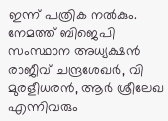ഇന്ന് പത്രിക നല്‍കും. നേമത്ത് ബിജെപി സംസ്ഥാന അധ്യക്ഷന്‍ രാജീവ് ചന്ദ്രശേഖര്‍, വി മുരളീധരന്‍, ആര്‍ ശ്രീലേഖ എന്നിവരും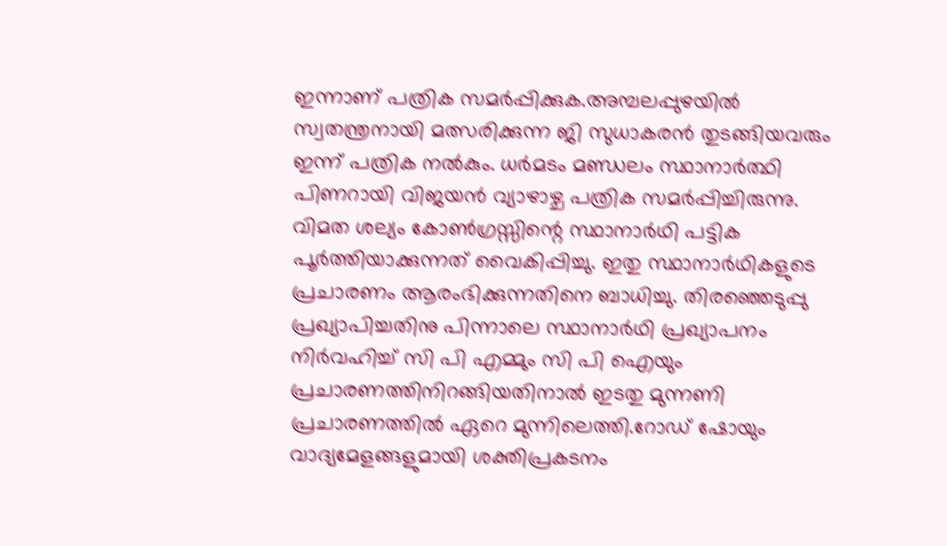ഇന്നാണ് പത്രിക സമര്‍പ്പിക്കുക.അമ്പലപ്പുഴയില്‍ സ്വതന്ത്രനായി മത്സരിക്കുന്ന ജി സുധാകരന്‍ തുടങ്ങിയവരും ഇന്ന് പത്രിക നല്‍കും. ധര്‍മടം മണ്ഡലം സ്ഥാനാര്‍ത്ഥി പിണറായി വിജയന്‍ വ്യാഴാഴ്ച പത്രിക സമര്‍പ്പിച്ചിരുന്നു. വിമത ശല്യം കോണ്‍ഗ്രസ്സിന്റെ സ്ഥാനാര്‍ഥി പട്ടിക പൂര്‍ത്തിയാക്കുന്നത് വൈകിപ്പിച്ചു. ഇതു സ്ഥാനാര്‍ഥികളുടെ പ്രചാരണം ആരംഭിക്കുന്നതിനെ ബാധിച്ചു. തിരഞ്ഞെടുപ്പു പ്രഖ്യാപിച്ചതിനു പിന്നാലെ സ്ഥാനാര്‍ഥി പ്രഖ്യാപനം നിര്‍വഹിച്ച് സി പി എമ്മും സി പി ഐയും പ്രചാരണത്തിനിറങ്ങിയതിനാല്‍ ഇടതു മുന്നണി പ്രചാരണത്തില്‍ ഏറെ മുന്നിലെത്തി.റോഡ് ഷോയും വാദ്യമേളങ്ങളുമായി ശക്തിപ്രകടനം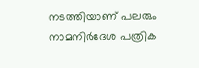നടത്തിയാണ് പലരും നാമനിര്‍ദേശ പത്രിക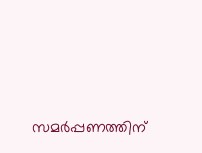സമര്‍പ്പണത്തിന്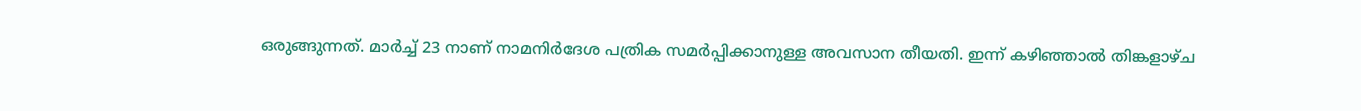ഒരുങ്ങുന്നത്. മാര്‍ച്ച് 23 നാണ് നാമനിര്‍ദേശ പത്രിക സമര്‍പ്പിക്കാനുള്ള അവസാന തീയതി. ഇന്ന് കഴിഞ്ഞാല്‍ തിങ്കളാഴ്ച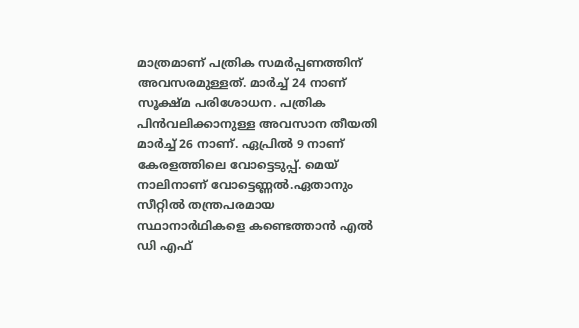മാത്രമാണ് പത്രിക സമര്‍പ്പണത്തിന് അവസരമുള്ളത്. മാര്‍ച്ച് 24 നാണ് സൂക്ഷ്മ പരിശോധന. പത്രിക പിന്‍വലിക്കാനുള്ള അവസാന തീയതി മാര്‍ച്ച് 26 നാണ്. ഏപ്രില്‍ 9 നാണ് കേരളത്തിലെ വോട്ടെടുപ്പ്. മെയ് നാലിനാണ് വോട്ടെണ്ണല്‍.ഏതാനും സീറ്റില്‍ തന്ത്രപരമായ സ്ഥാനാര്‍ഥികളെ കണ്ടെത്താന്‍ എല്‍ ഡി എഫ്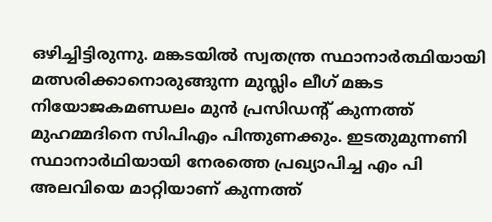ഒഴിച്ചിട്ടിരുന്നു. മങ്കടയില്‍ സ്വതന്ത്ര സ്ഥാനാര്‍ത്ഥിയായി മത്സരിക്കാനൊരുങ്ങുന്ന മുസ്ലിം ലീഗ് മങ്കട നിയോജകമണ്ഡലം മുന്‍ പ്രസിഡന്റ് കുന്നത്ത് മുഹമ്മദിനെ സിപിഎം പിന്തുണക്കും. ഇടതുമുന്നണി സ്ഥാനാര്‍ഥിയായി നേരത്തെ പ്രഖ്യാപിച്ച എം പി അലവിയെ മാറ്റിയാണ് കുന്നത്ത്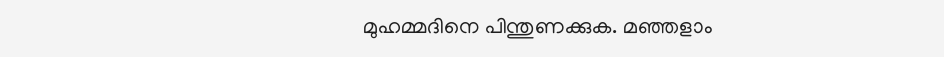മുഹമ്മദിനെ പിന്തുണക്കുക. മഞ്ഞളാം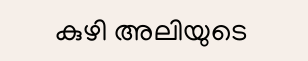കുഴി അലിയുടെ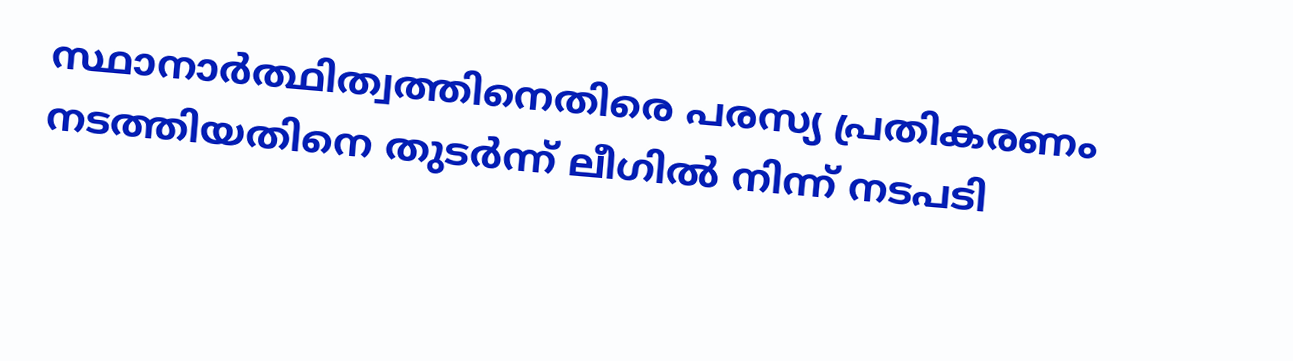സ്ഥാനാര്‍ത്ഥിത്വത്തിനെതിരെ പരസ്യ പ്രതികരണം നടത്തിയതിനെ തുടര്‍ന്ന് ലീഗില്‍ നിന്ന് നടപടി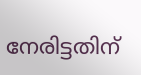നേരിട്ടതിന്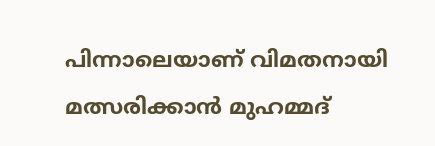പിന്നാലെയാണ് വിമതനായി മത്സരിക്കാന്‍ മുഹമ്മദ്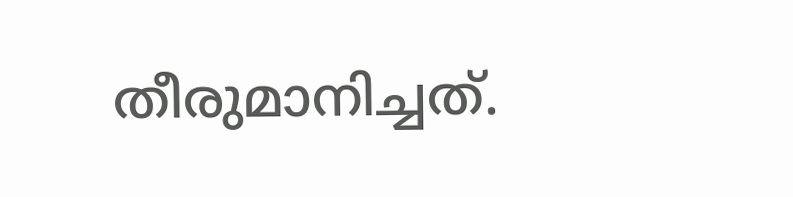തീരുമാനിച്ചത്.